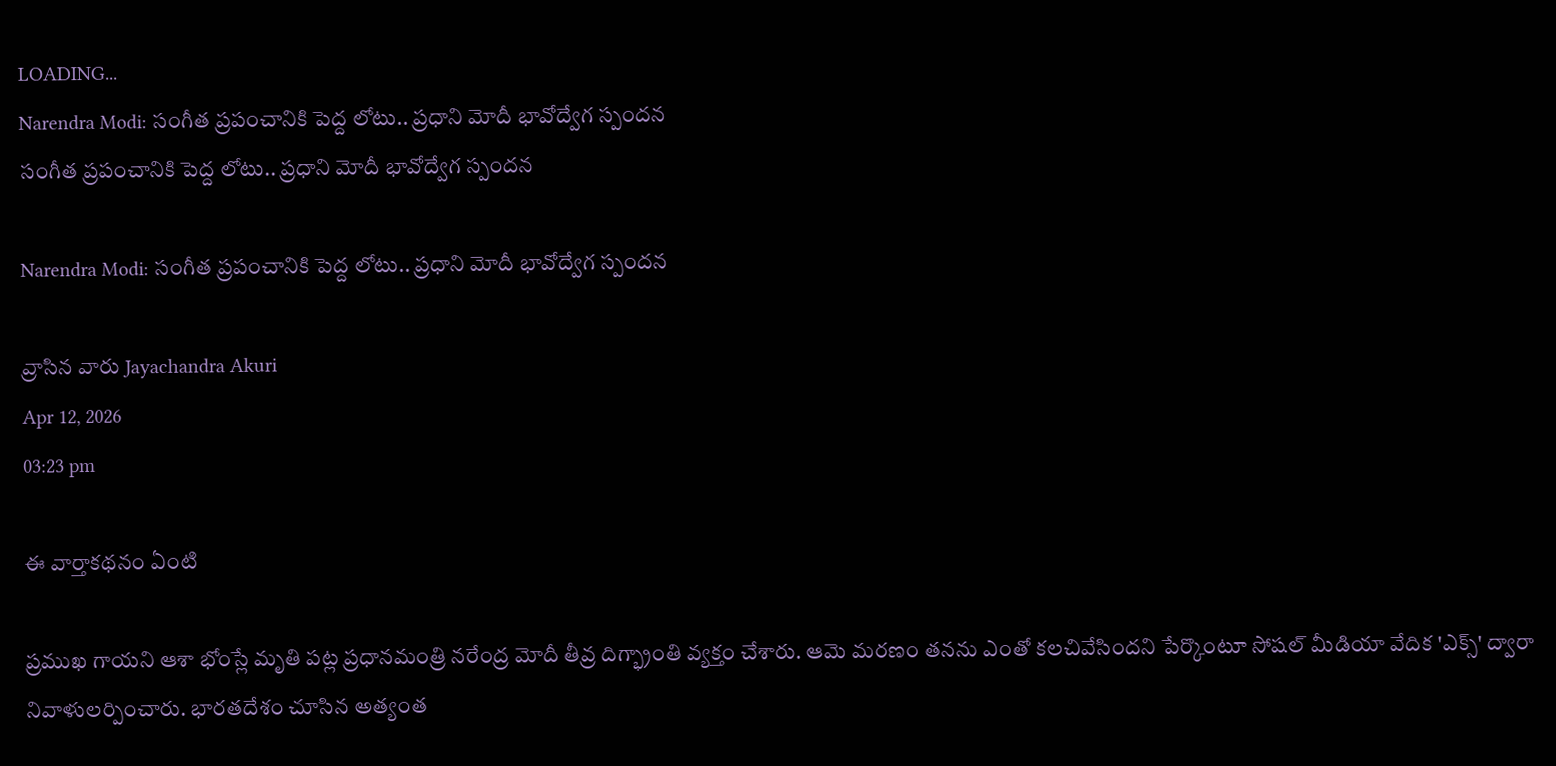LOADING...
Narendra Modi: సంగీత ప్రపంచానికి పెద్ద లోటు.. ప్రధాని మోదీ భావోద్వేగ స్పందన
సంగీత ప్రపంచానికి పెద్ద లోటు.. ప్రధాని మోదీ భావోద్వేగ స్పందన

Narendra Modi: సంగీత ప్రపంచానికి పెద్ద లోటు.. ప్రధాని మోదీ భావోద్వేగ స్పందన

వ్రాసిన వారు Jayachandra Akuri
Apr 12, 2026
03:23 pm

ఈ వార్తాకథనం ఏంటి

ప్రముఖ గాయని ఆశా భోంస్లే మృతి పట్ల ప్రధానమంత్రి నరేంద్ర మోదీ తీవ్ర దిగ్భ్రాంతి వ్యక్తం చేశారు. ఆమె మరణం తనను ఎంతో కలచివేసిందని పేర్కొంటూ సోషల్ మీడియా వేదిక 'ఎక్స్' ద్వారా నివాళులర్పించారు. భారతదేశం చూసిన అత్యంత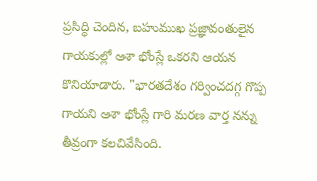ప్రసిద్ధి చెందిన, బహుముఖ ప్రజ్ఞావంతులైన గాయకుల్లో ఆశా భోంస్లే ఒకరని ఆయన కొనియాడారు. "భారతదేశం గర్వించదగ్గ గొప్ప గాయని ఆశా భోంస్లే గారి మరణ వార్త నన్ను తీవ్రంగా కలచివేసింది.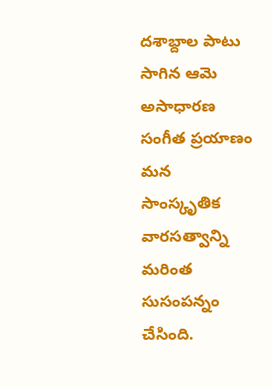దశాబ్దాల పాటు సాగిన ఆమె అసాధారణ సంగీత ప్రయాణం మన సాంస్కృతిక వారసత్వాన్ని మరింత సుసంపన్నం చేసింది.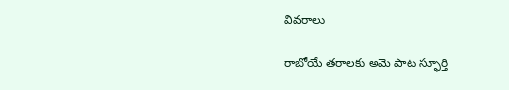వివరాలు

రాబోయే తరాలకు అమె పాట స్ఫూర్తి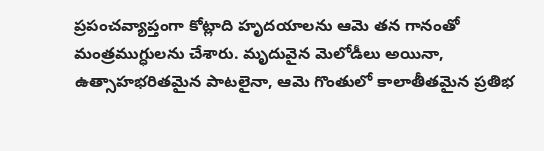ప్రపంచవ్యాప్తంగా కోట్లాది హృదయాలను ఆమె తన గానంతో మంత్రముగ్ధులను చేశారు. మృదువైన మెలోడీలు అయినా, ఉత్సాహభరితమైన పాటలైనా, ఆమె గొంతులో కాలాతీతమైన ప్రతిభ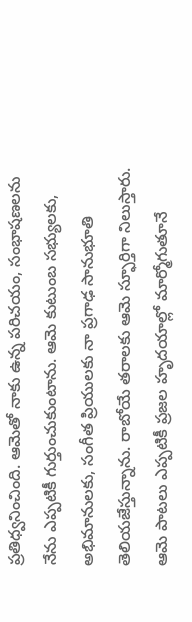ప్రతిధ్వనించింది. ఆమెతో నాకు ఉన్న పరిచయం, సంభాషణలను నేను ఎప్పటికీ గుర్తుంచుకుంటాను. ఆమె కుటుంబ సభ్యులకు, అభిమానులకు, సంగీత ప్రియులకు నా ప్రగాఢ సానుభూతి తెలియజేస్తున్నాను. రాబోయే తరాలకు ఆమె స్ఫూర్తిగా నిలుస్తారు. ఆమె పాటలు ఎప్పటికీ ప్రజల హృదయాల్లో మార్మోగుతూనే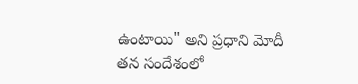ఉంటాయి" అని ప్రధాని మోదీ తన సందేశంలో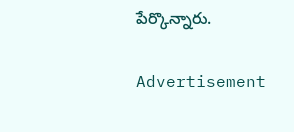పేర్కొన్నారు.

Advertisement